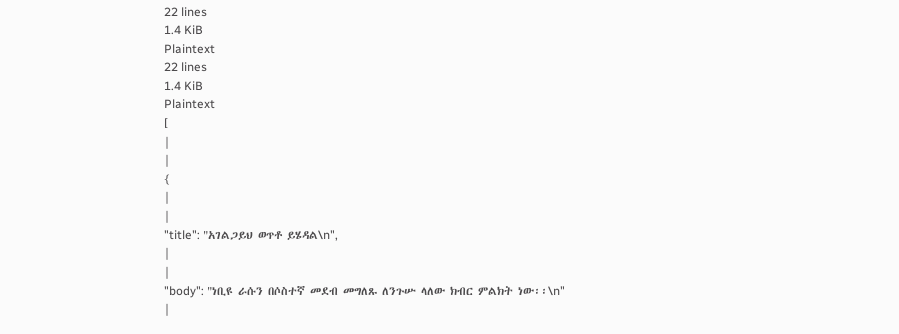22 lines
1.4 KiB
Plaintext
22 lines
1.4 KiB
Plaintext
[
|
|
{
|
|
"title": "አገልጋይህ ወጥቶ ይሄዳል\n",
|
|
"body": "ነቢዩ ራሱን በሶስተኛ መደብ መግለጹ ለንጉሡ ላለው ክብር ምልክት ነው፡፡\n"
|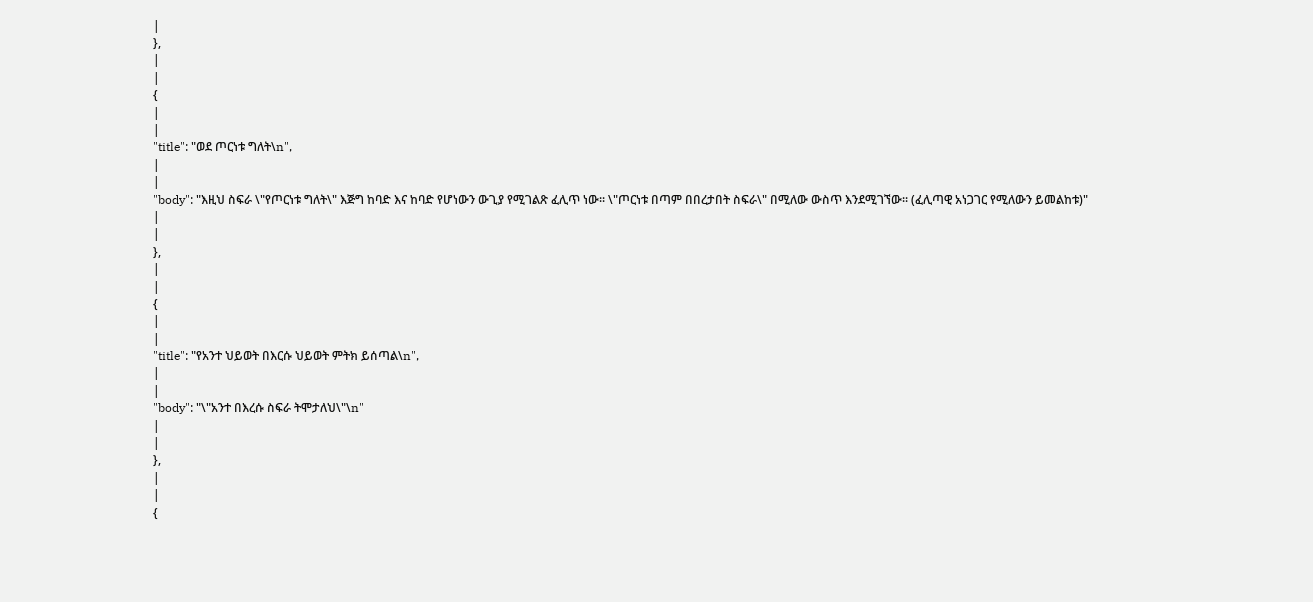|
},
|
|
{
|
|
"title": "ወደ ጦርነቱ ግለት\n",
|
|
"body": "እዚህ ስፍራ \"የጦርነቱ ግለት\" እጅግ ከባድ እና ከባድ የሆነውን ውጊያ የሚገልጽ ፈሊጥ ነው፡፡ \"ጦርነቱ በጣም በበረታበት ስፍራ\" በሚለው ውስጥ እንደሚገኘው፡፡ (ፈሊጣዊ አነጋገር የሚለውን ይመልከቱ)"
|
|
},
|
|
{
|
|
"title": "የአንተ ህይወት በእርሱ ህይወት ምትክ ይሰጣል\n",
|
|
"body": "\"አንተ በእረሱ ስፍራ ትሞታለህ\"\n"
|
|
},
|
|
{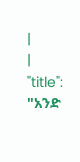|
|
"title": "አንድ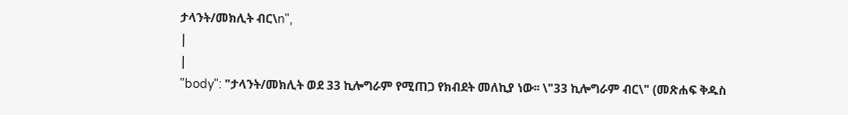ታላንት/መክሊት ብር\n",
|
|
"body": "ታላንት/መክሊት ወደ 33 ኪሎግራም የሚጠጋ የክብደት መለኪያ ነው፡፡ \"33 ኪሎግራም ብር\" (መጽሐፍ ቅዱስ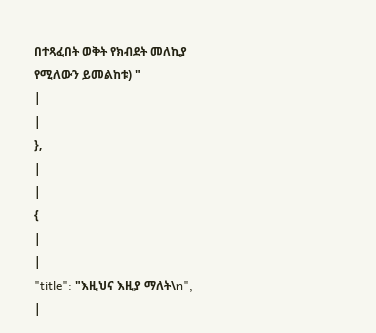በተጻፈበት ወቅት የክብደት መለኪያ የሚለውን ይመልከቱ) "
|
|
},
|
|
{
|
|
"title": "እዚህና እዚያ ማለት\n",
|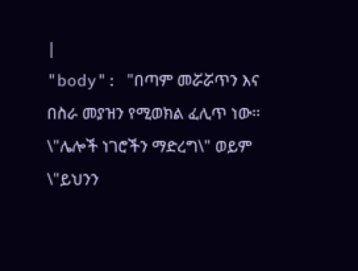|
"body": "በጣም መሯሯጥን እና በስራ መያዝን የሚወክል ፈሊጥ ነው፡፡ \"ሌሎች ነገሮችን ማድረግ\" ወይም \"ይህንን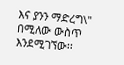እና ያንን ማድረግ\" በሚለው ውስጥ እንደሚገኘው፡፡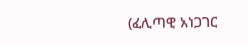(ፈሊጣዊ አነጋገር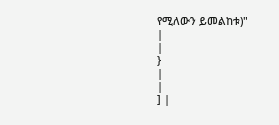የሚለውን ይመልከቱ)"
|
|
}
|
|
] |